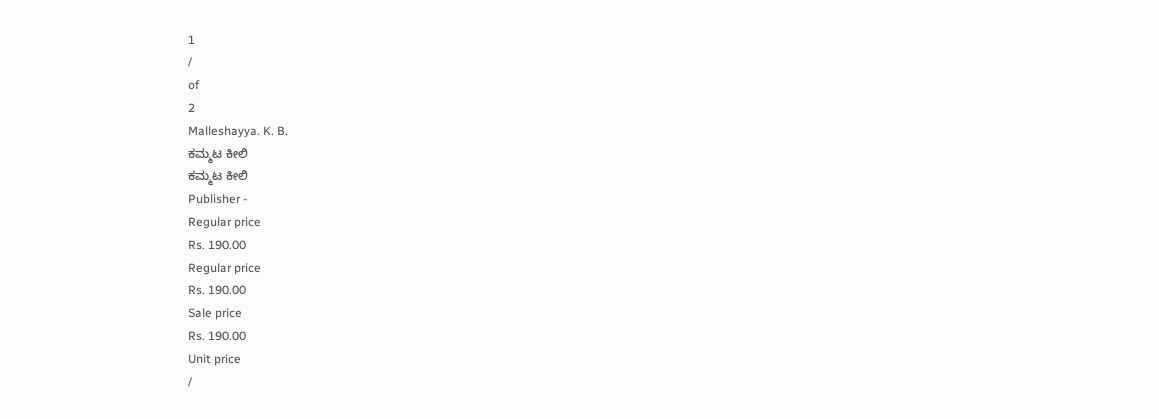1
/
of
2
Malleshayya. K. B.
ಕಮ್ಮಟ ಕೀಲಿ
ಕಮ್ಮಟ ಕೀಲಿ
Publisher -
Regular price
Rs. 190.00
Regular price
Rs. 190.00
Sale price
Rs. 190.00
Unit price
/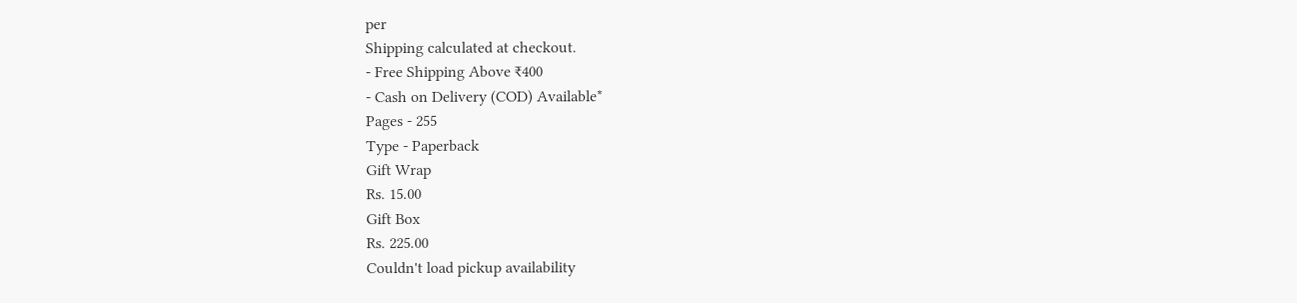per
Shipping calculated at checkout.
- Free Shipping Above ₹400
- Cash on Delivery (COD) Available*
Pages - 255
Type - Paperback
Gift Wrap
Rs. 15.00
Gift Box
Rs. 225.00
Couldn't load pickup availability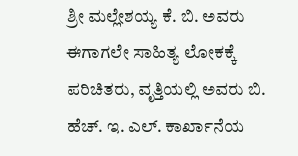ಶ್ರೀ ಮಲ್ಲೇಶಯ್ಯ ಕೆ. ಬಿ. ಅವರು ಈಗಾಗಲೇ ಸಾಹಿತ್ಯ ಲೋಕಕ್ಕೆ ಪರಿಚಿತರು, ವೃತ್ತಿಯಲ್ಲಿ ಅವರು ಬಿ. ಹೆಚ್. ಇ. ಎಲ್. ಕಾರ್ಖಾನೆಯ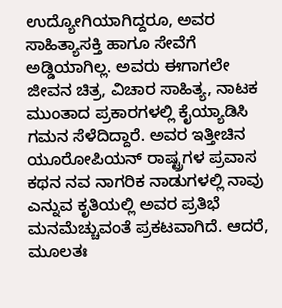ಉದ್ಯೋಗಿಯಾಗಿದ್ದರೂ, ಅವರ ಸಾಹಿತ್ಯಾಸಕ್ತಿ ಹಾಗೂ ಸೇವೆಗೆ ಅಡ್ಡಿಯಾಗಿಲ್ಲ. ಅವರು ಈಗಾಗಲೇ ಜೀವನ ಚಿತ್ರ, ವಿಚಾರ ಸಾಹಿತ್ಯ, ನಾಟಕ ಮುಂತಾದ ಪ್ರಕಾರಗಳಲ್ಲಿ ಕೈಯ್ಯಾಡಿಸಿ ಗಮನ ಸೆಳೆದಿದ್ದಾರೆ. ಅವರ ಇತ್ತೀಚಿನ ಯೂರೋಪಿಯನ್ ರಾಷ್ಟ್ರಗಳ ಪ್ರವಾಸ ಕಥನ ನವ ನಾಗರಿಕ ನಾಡುಗಳಲ್ಲಿ ನಾವು ಎನ್ನುವ ಕೃತಿಯಲ್ಲಿ ಅವರ ಪ್ರತಿಭೆ ಮನಮೆಚ್ಚುವಂತೆ ಪ್ರಕಟವಾಗಿದೆ. ಆದರೆ, ಮೂಲತಃ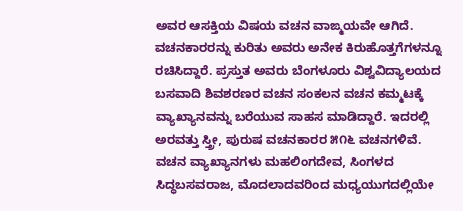ಅವರ ಆಸಕ್ತಿಯ ವಿಷಯ ವಚನ ವಾಙ್ಮಯವೇ ಆಗಿದೆ.
ವಚನಕಾರರನ್ನು ಕುರಿತು ಅವರು ಅನೇಕ ಕಿರುಹೊತ್ತಗೆಗಳನ್ನೂ ರಚಿಸಿದ್ದಾರೆ. ಪ್ರಸ್ತುತ ಅವರು ಬೆಂಗಳೂರು ವಿಶ್ವವಿದ್ಯಾಲಯದ ಬಸವಾದಿ ಶಿವಶರಣರ ವಚನ ಸಂಕಲನ ವಚನ ಕಮ್ಮಟಕ್ಕೆ ವ್ಯಾಖ್ಯಾನವನ್ನು ಬರೆಯುವ ಸಾಹಸ ಮಾಡಿದ್ದಾರೆ. ಇದರಲ್ಲಿ ಅರವತ್ತು ಸ್ತ್ರೀ, ಪುರುಷ ವಚನಕಾರರ ೫೧೬ ವಚನಗಳಿವೆ.
ವಚನ ವ್ಯಾಖ್ಯಾನಗಳು ಮಹಲಿಂಗದೇವ, ಸಿಂಗಳದ ಸಿದ್ಧಬಸವರಾಜ, ಮೊದಲಾದವರಿಂದ ಮಧ್ಯಯುಗದಲ್ಲಿಯೇ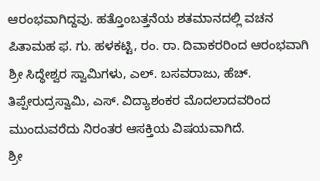ಆರಂಭವಾಗಿದ್ದವು. ಹತ್ತೊಂಬತ್ತನೆಯ ಶತಮಾನದಲ್ಲಿ ವಚನ ಪಿತಾಮಹ ಫ. ಗು. ಹಳಕಟ್ಟಿ, ರಂ. ರಾ. ದಿವಾಕರರಿಂದ ಆರಂಭವಾಗಿ ಶ್ರೀ ಸಿದ್ಧೇಶ್ವರ ಸ್ವಾಮಿಗಳು, ಎಲ್. ಬಸವರಾಜು, ಹೆಚ್. ತಿಪ್ಪೇರುದ್ರಸ್ವಾಮಿ, ಎಸ್. ವಿದ್ಯಾಶಂಕರ ಮೊದಲಾದವರಿಂದ ಮುಂದುವರೆದು ನಿರಂತರ ಆಸಕ್ತಿಯ ವಿಷಯವಾಗಿದೆ.
ಶ್ರೀ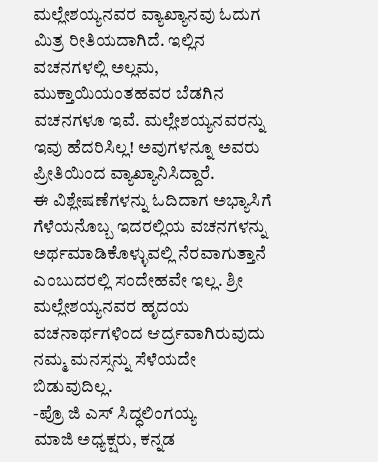ಮಲ್ಲೇಶಯ್ಯನವರ ವ್ಯಾಖ್ಯಾನವು ಓದುಗ ಮಿತ್ರ ರೀತಿಯದಾಗಿದೆ. ಇಲ್ಲಿನ ವಚನಗಳಲ್ಲಿ ಅಲ್ಲಮ, ಮುಕ್ತಾಯಿಯಂತಹವರ ಬೆಡಗಿನ ವಚನಗಳೂ ಇವೆ. ಮಲ್ಲೇಶಯ್ಯನವರನ್ನು ಇವು ಹೆದರಿಸಿಲ್ಲ! ಅವುಗಳನ್ನೂ ಅವರು ಪ್ರೀತಿಯಿಂದ ವ್ಯಾಖ್ಯಾನಿಸಿದ್ದಾರೆ.
ಈ ವಿಶ್ಲೇಷಣೆಗಳನ್ನು ಓದಿದಾಗ ಅಭ್ಯಾಸಿಗೆ ಗೆಳೆಯನೊಬ್ಬ ಇದರಲ್ಲಿಯ ವಚನಗಳನ್ನು ಅರ್ಥಮಾಡಿಕೊಳ್ಳುವಲ್ಲಿ ನೆರವಾಗುತ್ತಾನೆ ಎಂಬುದರಲ್ಲಿ ಸಂದೇಹವೇ ಇಲ್ಲ. ಶ್ರೀ ಮಲ್ಲೇಶಯ್ಯನವರ ಹೃದಯ ವಚನಾರ್ಥಗಳಿಂದ ಆರ್ದ್ರವಾಗಿರುವುದು ನಮ್ಮ ಮನಸ್ಸನ್ನು ಸೆಳೆಯದೇ ಬಿಡುವುದಿಲ್ಲ.
-ಪ್ರೊ ಜಿ ಎಸ್ ಸಿದ್ಧಲಿಂಗಯ್ಯ
ಮಾಜಿ ಅಧ್ಯಕ್ಷರು, ಕನ್ನಡ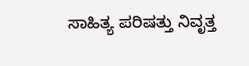ಸಾಹಿತ್ಯ ಪರಿಷತ್ತು ನಿವೃತ್ತ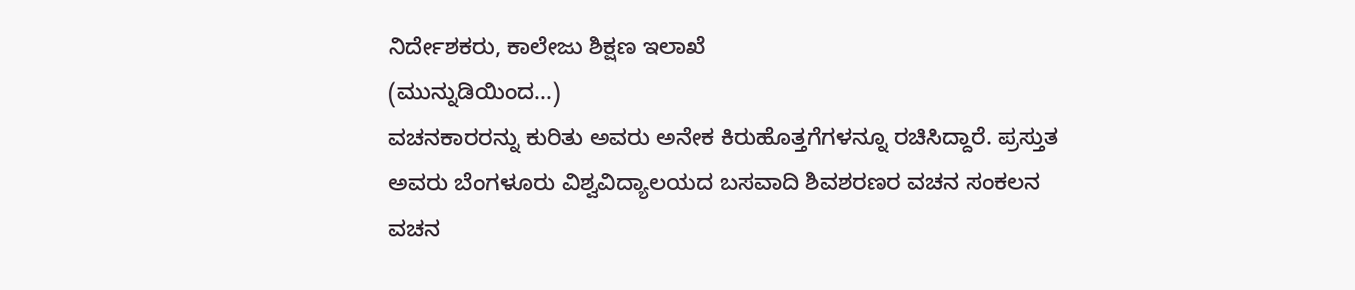ನಿರ್ದೇಶಕರು, ಕಾಲೇಜು ಶಿಕ್ಷಣ ಇಲಾಖೆ
(ಮುನ್ನುಡಿಯಿಂದ...)
ವಚನಕಾರರನ್ನು ಕುರಿತು ಅವರು ಅನೇಕ ಕಿರುಹೊತ್ತಗೆಗಳನ್ನೂ ರಚಿಸಿದ್ದಾರೆ. ಪ್ರಸ್ತುತ ಅವರು ಬೆಂಗಳೂರು ವಿಶ್ವವಿದ್ಯಾಲಯದ ಬಸವಾದಿ ಶಿವಶರಣರ ವಚನ ಸಂಕಲನ ವಚನ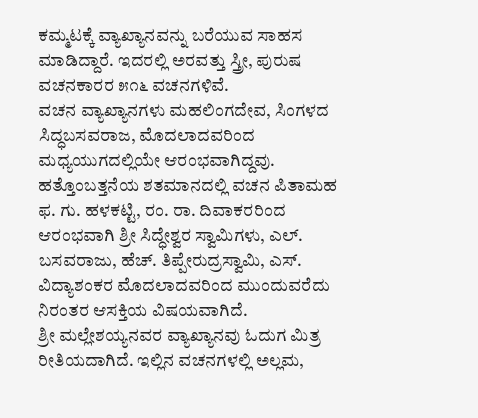ಕಮ್ಮಟಕ್ಕೆ ವ್ಯಾಖ್ಯಾನವನ್ನು ಬರೆಯುವ ಸಾಹಸ ಮಾಡಿದ್ದಾರೆ. ಇದರಲ್ಲಿ ಅರವತ್ತು ಸ್ತ್ರೀ, ಪುರುಷ ವಚನಕಾರರ ೫೧೬ ವಚನಗಳಿವೆ.
ವಚನ ವ್ಯಾಖ್ಯಾನಗಳು ಮಹಲಿಂಗದೇವ, ಸಿಂಗಳದ ಸಿದ್ಧಬಸವರಾಜ, ಮೊದಲಾದವರಿಂದ ಮಧ್ಯಯುಗದಲ್ಲಿಯೇ ಆರಂಭವಾಗಿದ್ದವು. ಹತ್ತೊಂಬತ್ತನೆಯ ಶತಮಾನದಲ್ಲಿ ವಚನ ಪಿತಾಮಹ ಫ. ಗು. ಹಳಕಟ್ಟಿ, ರಂ. ರಾ. ದಿವಾಕರರಿಂದ ಆರಂಭವಾಗಿ ಶ್ರೀ ಸಿದ್ಧೇಶ್ವರ ಸ್ವಾಮಿಗಳು, ಎಲ್. ಬಸವರಾಜು, ಹೆಚ್. ತಿಪ್ಪೇರುದ್ರಸ್ವಾಮಿ, ಎಸ್. ವಿದ್ಯಾಶಂಕರ ಮೊದಲಾದವರಿಂದ ಮುಂದುವರೆದು ನಿರಂತರ ಆಸಕ್ತಿಯ ವಿಷಯವಾಗಿದೆ.
ಶ್ರೀ ಮಲ್ಲೇಶಯ್ಯನವರ ವ್ಯಾಖ್ಯಾನವು ಓದುಗ ಮಿತ್ರ ರೀತಿಯದಾಗಿದೆ. ಇಲ್ಲಿನ ವಚನಗಳಲ್ಲಿ ಅಲ್ಲಮ,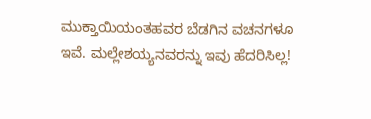ಮುಕ್ತಾಯಿಯಂತಹವರ ಬೆಡಗಿನ ವಚನಗಳೂ ಇವೆ. ಮಲ್ಲೇಶಯ್ಯನವರನ್ನು ಇವು ಹೆದರಿಸಿಲ್ಲ!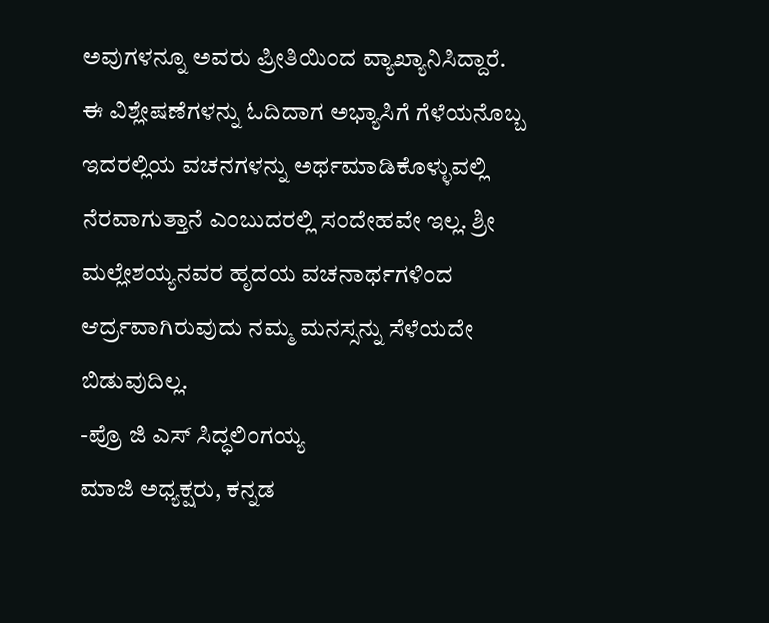ಅವುಗಳನ್ನೂ ಅವರು ಪ್ರೀತಿಯಿಂದ ವ್ಯಾಖ್ಯಾನಿಸಿದ್ದಾರೆ.
ಈ ವಿಶ್ಲೇಷಣೆಗಳನ್ನು ಓದಿದಾಗ ಅಭ್ಯಾಸಿಗೆ ಗೆಳೆಯನೊಬ್ಬ ಇದರಲ್ಲಿಯ ವಚನಗಳನ್ನು ಅರ್ಥಮಾಡಿಕೊಳ್ಳುವಲ್ಲಿ ನೆರವಾಗುತ್ತಾನೆ ಎಂಬುದರಲ್ಲಿ ಸಂದೇಹವೇ ಇಲ್ಲ. ಶ್ರೀ ಮಲ್ಲೇಶಯ್ಯನವರ ಹೃದಯ ವಚನಾರ್ಥಗಳಿಂದ ಆರ್ದ್ರವಾಗಿರುವುದು ನಮ್ಮ ಮನಸ್ಸನ್ನು ಸೆಳೆಯದೇ ಬಿಡುವುದಿಲ್ಲ.
-ಪ್ರೊ ಜಿ ಎಸ್ ಸಿದ್ಧಲಿಂಗಯ್ಯ
ಮಾಜಿ ಅಧ್ಯಕ್ಷರು, ಕನ್ನಡ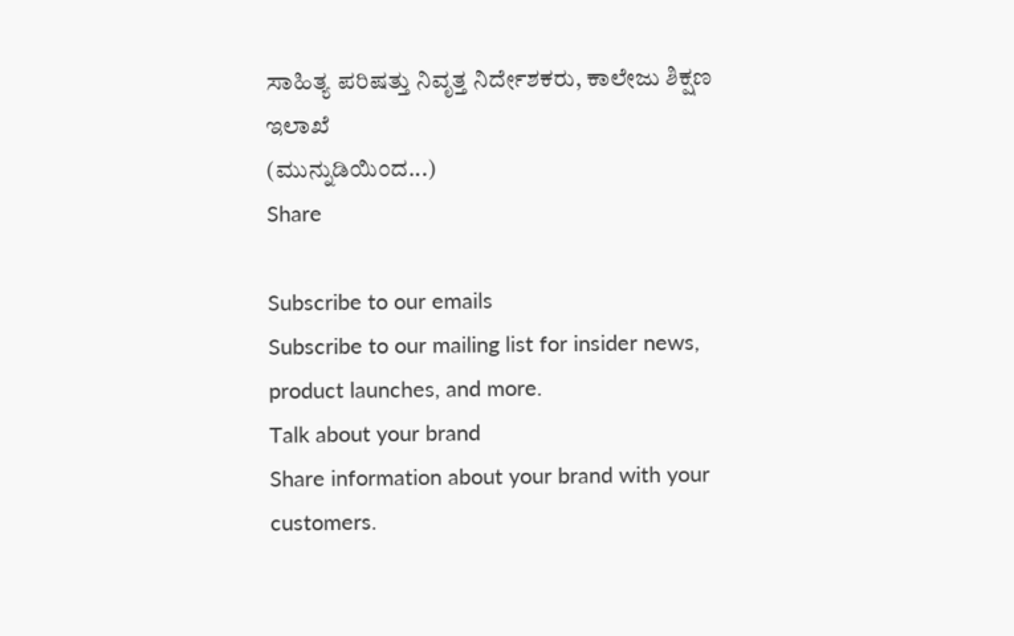ಸಾಹಿತ್ಯ ಪರಿಷತ್ತು ನಿವೃತ್ತ ನಿರ್ದೇಶಕರು, ಕಾಲೇಜು ಶಿಕ್ಷಣ ಇಲಾಖೆ
(ಮುನ್ನುಡಿಯಿಂದ...)
Share

Subscribe to our emails
Subscribe to our mailing list for insider news, product launches, and more.
Talk about your brand
Share information about your brand with your customers.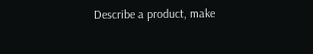Describe a product, make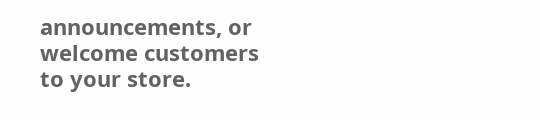announcements, or welcome customers to your store.